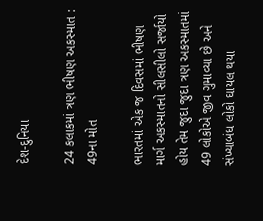દેશ-દુનિયા

24 કલાકમાં ત્રણ ભીષણ અકસ્માત : 49ના મોત

ભારતમાં એક જ દિવસમાં ભીષણ માર્ગ અકસ્માતનો સીલસીલો સર્જાયો હોય તેમ જુદા જુદા ત્રણ અકસ્માતમાં 49 લોકોએ જીવ ગુમાવ્યા છે અને સંખ્યાબંધ લોકો ઘાયલ થયા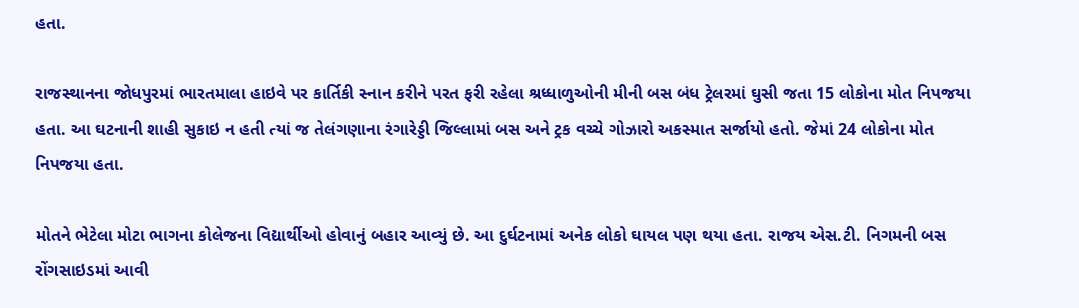હતા.

રાજસ્થાનના જોધપુરમાં ભારતમાલા હાઇવે પર કાર્તિકી સ્નાન કરીને પરત ફરી રહેલા શ્રધ્ધાળુઓની મીની બસ બંધ ટ્રેલરમાં ઘુસી જતા 15 લોકોના મોત નિપજયા હતા. આ ઘટનાની શાહી સુકાઇ ન હતી ત્યાં જ તેલંગણાના રંગારેડ્ડી જિલ્લામાં બસ અને ટ્રક વચ્ચે ગોઝારો અકસ્માત સર્જાયો હતો. જેમાં 24 લોકોના મોત નિપજયા હતા.

મોતને ભેટેલા મોટા ભાગના કોલેજના વિદ્યાર્થીઓ હોવાનું બહાર આવ્યું છે. આ દુર્ઘટનામાં અનેક લોકો ઘાયલ પણ થયા હતા. રાજય એસ.ટી. નિગમની બસ રોંગસાઇડમાં આવી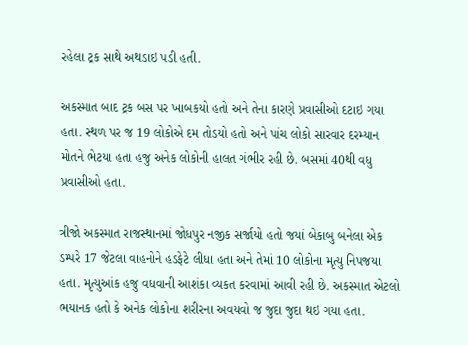રહેલા ટ્રક સાથે અથડાઇ પડી હતી.

અકસ્માત બાદ ટ્રક બસ પર ખાબકયો હતો અને તેના કારણે પ્રવાસીઓ દટાઇ ગયા હતા. સ્થળ પર જ 19 લોકોએ દમ તોડયો હતો અને પાંચ લોકો સારવાર દરમ્યાન મોતને ભેટયા હતા હજુ અનેક લોકોની હાલત ગંભીર રહી છે. બસમાં 40થી વધુ પ્રવાસીઓ હતા.

ત્રીજો અકસ્માત રાજસ્થાનમાં જોધપુર નજીક સર્જાયો હતો જયાં બેકાબુ બનેલા એક ડમ્પરે 17 જેટલા વાહનોને હડફેટે લીધા હતા અને તેમાં 10 લોકોના મૃત્યુ નિપજયા હતા. મૃત્યુઆંક હજુ વધવાની આશંકા વ્યકત કરવામાં આવી રહી છે. અકસ્માત એટલો ભયાનક હતો કે અનેક લોકોના શરીરના અવયવો જ જુદા જુદા થઇ ગયા હતા.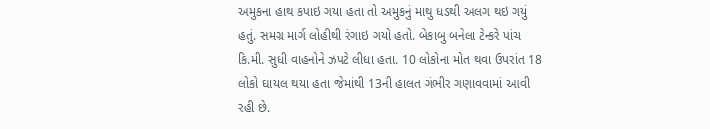અમુકના હાથ કપાઇ ગયા હતા તો અમુકનું માથુ ધડથી અલગ થઇ ગયું હતું. સમગ્ર માર્ગ લોહીથી રંગાઇ ગયો હતો. બેકાબુ બનેલા ટેન્કરે પાંચ કિ.મી. સુધી વાહનોને ઝપટે લીધા હતા. 10 લોકોના મોત થવા ઉપરાંત 18 લોકો ઘાયલ થયા હતા જેમાંથી 13ની હાલત ગંભીર ગણાવવામાં આવી રહી છે.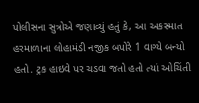પોલીસના સુત્રોએ જણાવ્યું હતું કે, આ અકસ્માત હરમાળાના લોહામંડી નજીક બપોરે 1 વાગ્યે બન્યો હતો. ટ્રક હાઇવે પર ચડવા જતો હતો ત્યાં ઓચિંતી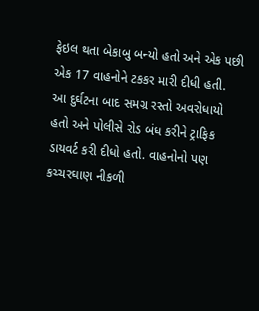ફેઇલ થતા બેકાબુ બન્યો હતો અને એક પછી એક 17 વાહનોને ટકકર મારી દીધી હતી. આ દુર્ઘટના બાદ સમગ્ર રસ્તો અવરોધાયો હતો અને પોલીસે રોડ બંધ કરીને ટ્રાફિક ડાયવર્ટ કરી દીધો હતો. વાહનોનો પણ કચ્ચરઘાણ નીકળી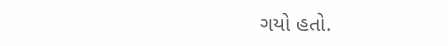ગયો હતો.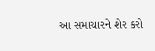આ સમાચારને શેર કરો